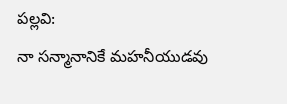పల్లవి:
నా సన్మానానికే మహనీయుడవు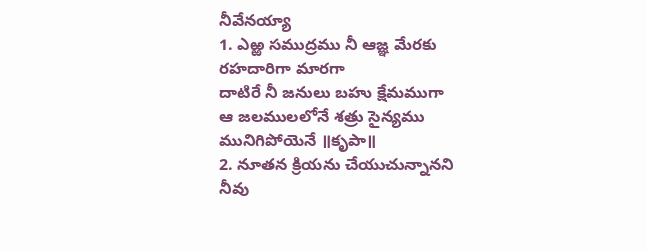నీవేనయ్యా
1. ఎఱ్ఱ సముద్రము నీ ఆజ్ఞ మేరకు రహదారిగా మారగా
దాటిరే నీ జనులు బహు క్షేమముగా
ఆ జలములలోనే శత్రు సైన్యము మునిగిపోయెనే ॥కృపా॥
2. నూతన క్రియను చేయుచున్నానని నీవు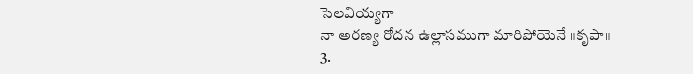సెలవియ్యగా
నా అరణ్య రోదన ఉల్లాసముగా మారిపోయెనే ॥కృపా॥
3.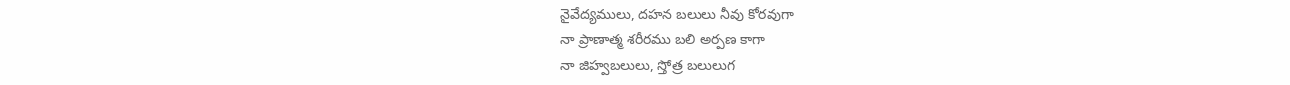నైవేద్యములు, దహన బలులు నీవు కోరవుగా
నా ప్రాణాత్మ శరీరము బలి అర్పణ కాగా
నా జిహ్వబలులు, స్తోత్ర బలులుగ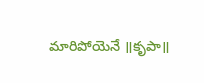మారిపోయెనే ॥కృపా॥